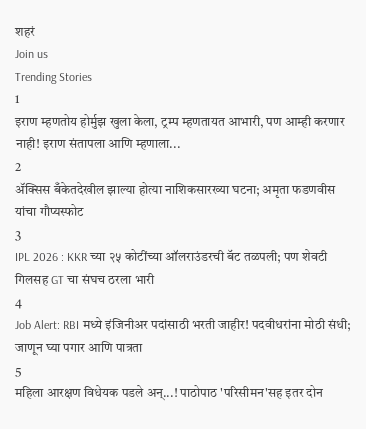शहरं
Join us
Trending Stories
1
इराण म्हणतोय होर्मुझ खुला केला, ट्रम्प म्हणतायत आभारी, पण आम्ही करणार नाही! इराण संतापला आणि म्हणाला...
2
ॲक्सिस बँकेतदेखील झाल्या होत्या नाशिकसारख्या घटना; अमृता फडणवीस यांचा गौप्यस्फोट
3
IPL 2026 : KKR च्या २५ कोटींच्या ऑलराउंडरची बॅट तळपली; पण शेवटी गिलसह GT चा संघच ठरला भारी
4
Job Alert: RBI मध्ये इंजिनीअर पदांसाठी भरती जाहीर! पदवीधरांना मोठी संधी; जाणून घ्या पगार आणि पात्रता
5
महिला आरक्षण विधेयक पडले अन्...! पाठोपाठ 'परिसीमन'सह इतर दोन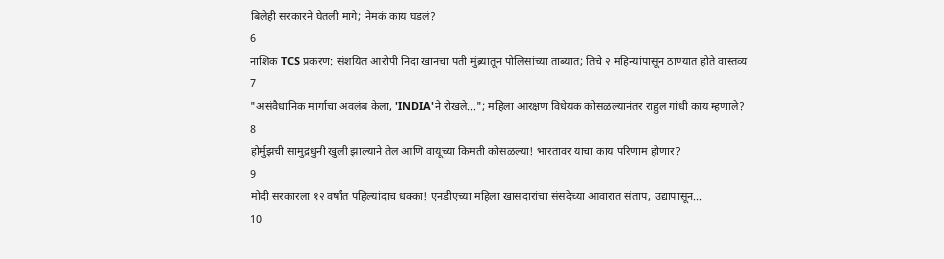बिलेही सरकारने घेतली मागे; नेमकं काय घडलं?
6
नाशिक TCS प्रकरण: संशयित आरोपी निदा खानचा पती मुंब्र्यातून पोलिसांच्या ताब्यात; तिचे २ महिन्यांपासून ठाण्यात होते वास्तव्य
7
"असंवैधानिक मार्गाचा अवलंब केला, 'INDIA'ने रोखले..."; महिला आरक्षण विधेयक कोसळल्यानंतर राहुल गांधी काय म्हणाले?
8
होर्मुझची सामुद्रधुनी खुली झाल्याने तेल आणि वायूच्या किमती कोसळल्या! भारतावर याचा काय परिणाम होणार?
9
मोदी सरकारला १२ वर्षांत पहिल्यांदाच धक्का! एनडीएच्या महिला खासदारांचा संसदेच्या आवारात संताप, उद्यापासून...
10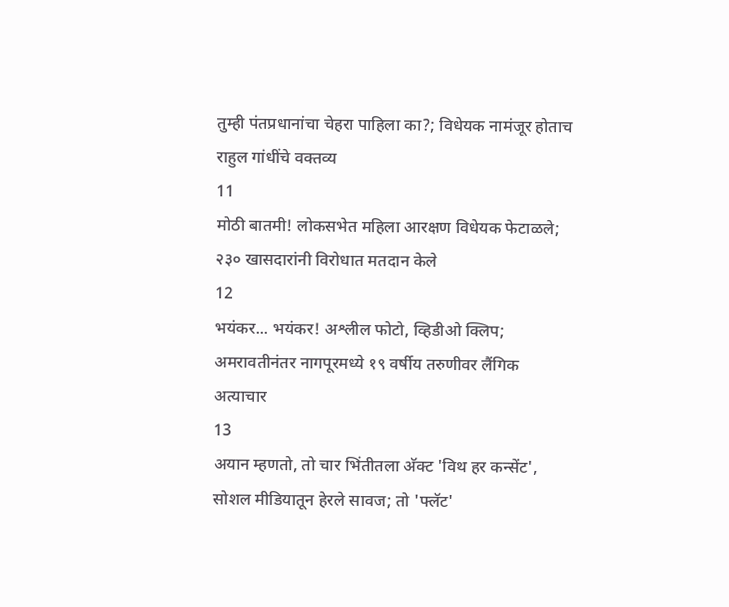तुम्ही पंतप्रधानांचा चेहरा पाहिला का?; विधेयक नामंजूर होताच राहुल गांधींचे वक्तव्य
11
मोठी बातमी! लोकसभेत महिला आरक्षण विधेयक फेटाळले; २३० खासदारांनी विरोधात मतदान केले
12
भयंकर... भयंकर! अश्लील फोटो, व्हिडीओ क्लिप; अमरावतीनंतर नागपूरमध्ये १९ वर्षीय तरुणीवर लैंगिक अत्याचार
13
अयान म्हणतो, तो चार भिंतीतला अ‍ॅक्ट 'विथ हर कन्सेंट', सोशल मीडियातून हेरले सावज; तो 'फ्लॅट'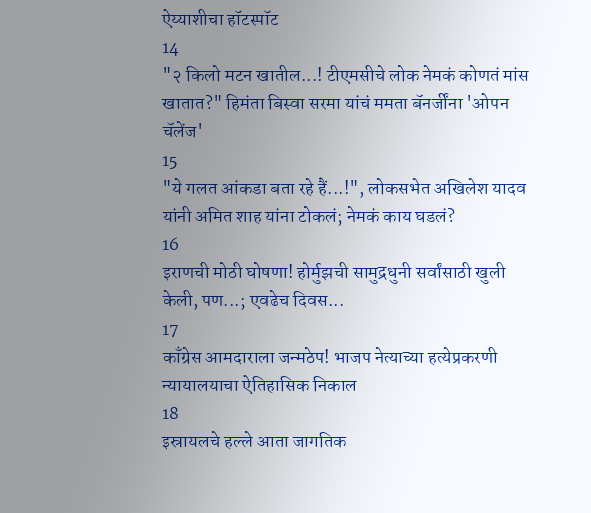ऐय्याशीचा हॉटस्पॉट
14
"२ किलो मटन खातील...! टीएमसीचे लोक नेमकं कोणतं मांस खातात?" हिमंता बिस्वा सरमा यांचं ममता बॅनर्जींना 'ओपन चॅलेंज'
15
"ये गलत आंकडा बता रहे हैं...!", लोकसभेत अखिलेश यादव यांनी अमित शाह यांना टोकलं; नेमकं काय घडलं?
16
इराणची मोठी घोषणा! होर्मुझची सामुद्रधुनी सर्वांसाठी खुली केली, पण...; एवढेच दिवस...
17
काँग्रेस आमदाराला जन्मठेप! भाजप नेत्याच्या हत्येप्रकरणी न्यायालयाचा ऐतिहासिक निकाल
18
इस्रायलचे हल्ले आता जागतिक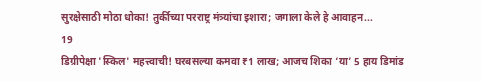सुरक्षेसाठी मोठा धोका! तुर्कीच्या परराष्ट्र मंत्र्यांचा इशारा; जगाला केले हे आवाहन...
19
डिग्रीपेक्षा 'स्किल' महत्त्वाची! घरबसल्या कमवा ₹1 लाख; आजच शिका ‘या’ 5 हाय डिमांड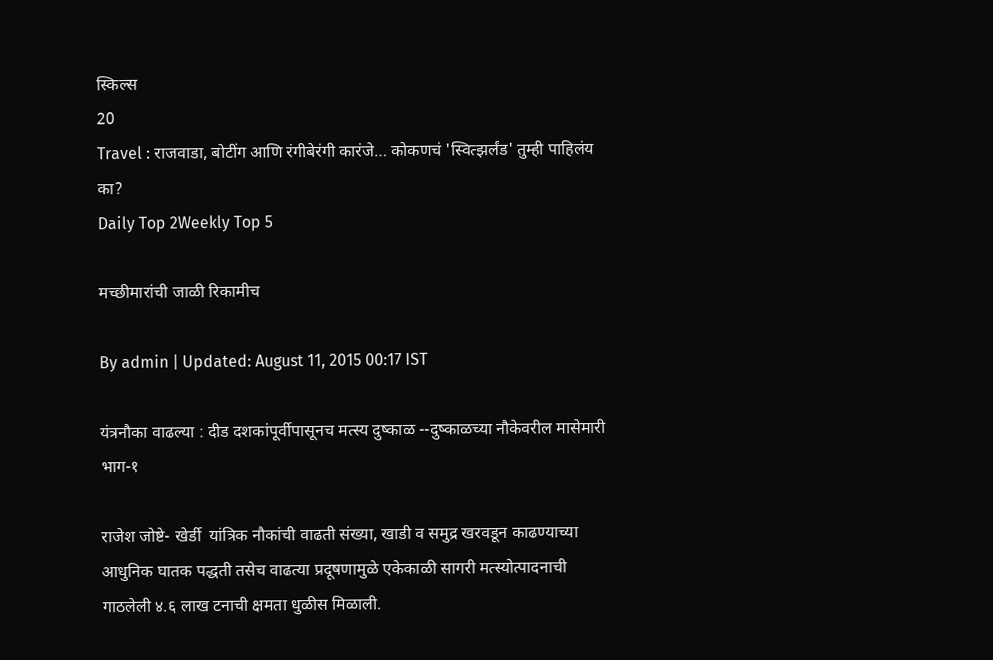स्किल्स
20
Travel : राजवाडा, बोटींग आणि रंगीबेरंगी कारंजे… कोकणचं 'स्वित्झर्लंड' तुम्ही पाहिलंय का?
Daily Top 2Weekly Top 5

मच्छीमारांची जाळी रिकामीच

By admin | Updated: August 11, 2015 00:17 IST

यंत्रनौका वाढल्या : दीड दशकांपूर्वीपासूनच मत्स्य दुष्काळ --दुष्काळच्या नौकेवरील मासेमारी भाग-१

राजेश जोष्टे- खेर्डी  यांत्रिक नौकांची वाढती संख्या, खाडी व समुद्र खरवडून काढण्याच्या आधुनिक घातक पद्धती तसेच वाढत्या प्रदूषणामुळे एकेकाळी सागरी मत्स्योत्पादनाची गाठलेली ४.६ लाख टनाची क्षमता धुळीस मिळाली.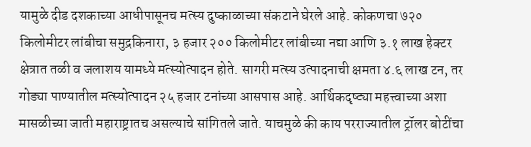यामुळे दीड दशकाच्या आधीपासूनच मत्स्य दुष्काळाच्या संकटाने घेरले आहे. कोकणचा ७२० किलोमीटर लांबीचा समुद्रकिनारा, ३ हजार २०० किलोमीटर लांबीच्या नद्या आणि ३.१ लाख हेक्टर क्षेत्रात तळी व जलाशय यामध्ये मत्स्योत्पादन होते. सागरी मत्स्य उत्पादनाची क्षमता ४.६ लाख टन, तर गोड्या पाण्यातील मत्स्योत्पादन २५ हजार टनांच्या आसपास आहे. आर्थिकदृष्ट्या महत्त्वाच्या अशा मासळीच्या जाती महाराष्ट्रातच असल्याचे सांगितले जाते. याचमुळे की काय परराज्यातील ट्रॉलर बोटींचा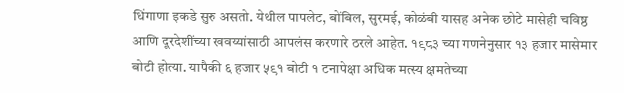धिंगाणा इकडे सुरु असतो. येथील पापलेट, बोंबिल, सुरमई, कोळंबी यासह अनेक छोटे मासेही चविष्ठ आणि दूरदेशींच्या खवय्यांसाठी आपलंस करणारे ठरले आहेत. १९८३ च्या गणनेनुसार १३ हजार मासेमार बोटी होत्या. यापैकी ६ हजार ५९१ बोटी १ टनापेक्षा अधिक मत्स्य क्षमतेच्या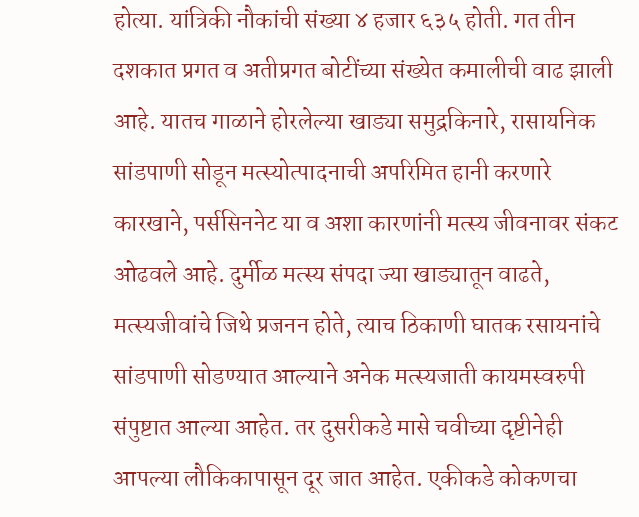होत्या. यांत्रिकी नौकांची संख्या ४ हजार ६३५ होती. गत तीन दशकात प्रगत व अतीप्रगत बोटींच्या संख्येत कमालीची वाढ झाली आहे. यातच गाळाने होरलेल्या खाड्या समुद्रकिनारे, रासायनिक सांडपाणी सोडून मत्स्योत्पादनाची अपरिमित हानी करणारे कारखाने, पर्ससिननेट या व अशा कारणांनी मत्स्य जीवनावर संकट ओढवले आहे. दुर्मीळ मत्स्य संपदा ज्या खाड्यातून वाढते, मत्स्यजीवांचे जिथे प्रजनन होते, त्याच ठिकाणी घातक रसायनांचे सांडपाणी सोडण्यात आल्याने अनेक मत्स्यजाती कायमस्वरुपी संपुष्टात आल्या आहेत. तर दुसरीकडे मासे चवीच्या दृष्टीनेही आपल्या लौकिकापासून दूर जात आहेत. एकीकडे कोकणचा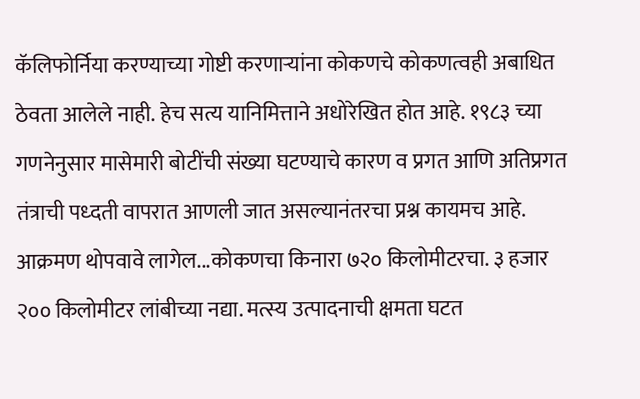कॅलिफोर्निया करण्याच्या गोष्टी करणाऱ्यांना कोकणचे कोकणत्वही अबाधित ठेवता आलेले नाही. हेच सत्य यानिमित्ताने अधोरेखित होत आहे. १९८३ च्या गणनेनुसार मासेमारी बोटींची संख्या घटण्याचे कारण व प्रगत आणि अतिप्रगत तंत्राची पध्दती वापरात आणली जात असल्यानंतरचा प्रश्न कायमच आहे. आक्रमण थोपवावे लागेल...कोकणचा किनारा ७२० किलोमीटरचा. ३ हजार २०० किलोमीटर लांबीच्या नद्या. मत्स्य उत्पादनाची क्षमता घटत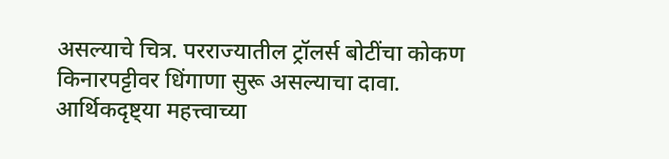असल्याचे चित्र. परराज्यातील ट्रॉलर्स बोटींचा कोकण किनारपट्टीवर धिंगाणा सुरू असल्याचा दावा. आर्थिकदृष्ट्या महत्त्वाच्या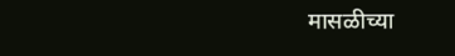मासळीच्या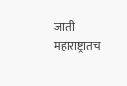जाती महाराष्ट्रातच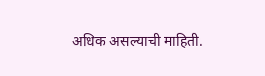अधिक असल्याची माहिती.